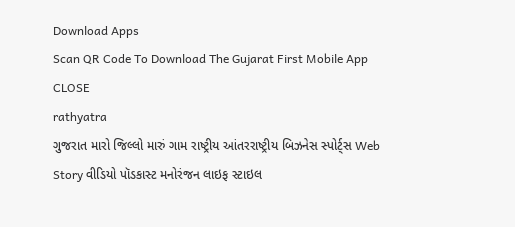Download Apps
Scan QR Code To Download The Gujarat First Mobile App CLOSE
rathyatra
ગુજરાત મારો જિલ્લો મારું ગામ રાષ્ટ્રીય આંતરરાષ્ટ્રીય બિઝનેસ સ્પોર્ટ્સ Web Story વીડિયો પૉડકાસ્ટ મનોરંજન લાઇફ સ્ટાઇલ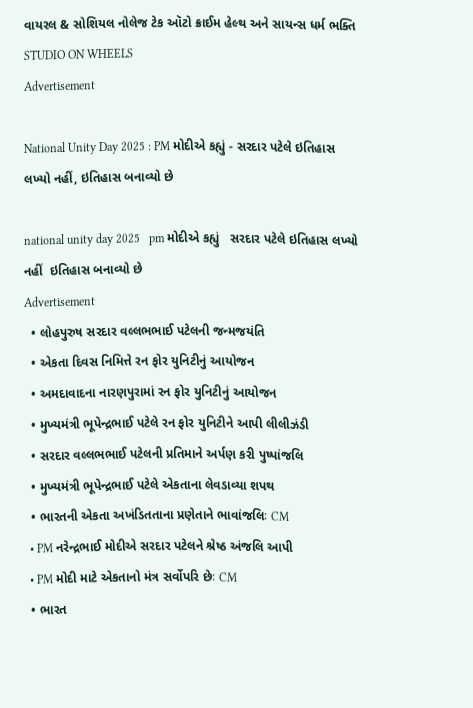વાયરલ & સોશિયલ નોલેજ ટેક ઑટો ક્રાઈમ હેલ્થ અને સાયન્સ ધર્મ ભક્તિ STUDIO ON WHEELS
Advertisement

National Unity Day 2025 : PM મોદીએ કહ્યું - સરદાર પટેલે ઇતિહાસ લખ્યો નહીં, ઇતિહાસ બનાવ્યો છે

national unity day 2025   pm મોદીએ કહ્યું   સરદાર પટેલે ઇતિહાસ લખ્યો નહીં  ઇતિહાસ બનાવ્યો છે
Advertisement
  • લોહપુરુષ સરદાર વલ્લભભાઈ પટેલની જન્મજયંતિ
  • એકતા દિવસ નિમિત્તે રન ફોર યુનિટીનું આયોજન
  • અમદાવાદના નારણપુરામાં રન ફોર યુનિટીનું આયોજન
  • મુખ્યમંત્રી ભૂપેન્દ્રભાઈ પટેલે રન ફોર યુનિટીને આપી લીલીઝંડી
  • સરદાર વલ્લભભાઈ પટેલની પ્રતિમાને અર્પણ કરી પુષ્પાંજલિ
  • મુખ્યમંત્રી ભૂપેન્દ્રભાઈ પટેલે એકતાના લેવડાવ્યા શપથ
  • ભારતની એકતા અખંડિતતાના પ્રણેતાને ભાવાંજલિઃ CM
  • PM નરેન્દ્રભાઈ મોદીએ સરદાર પટેલને શ્રેષ્ઠ અંજલિ આપી
  • PM મોદી માટે એકતાનો મંત્ર સર્વોપરિ છેઃ CM
  • ભારત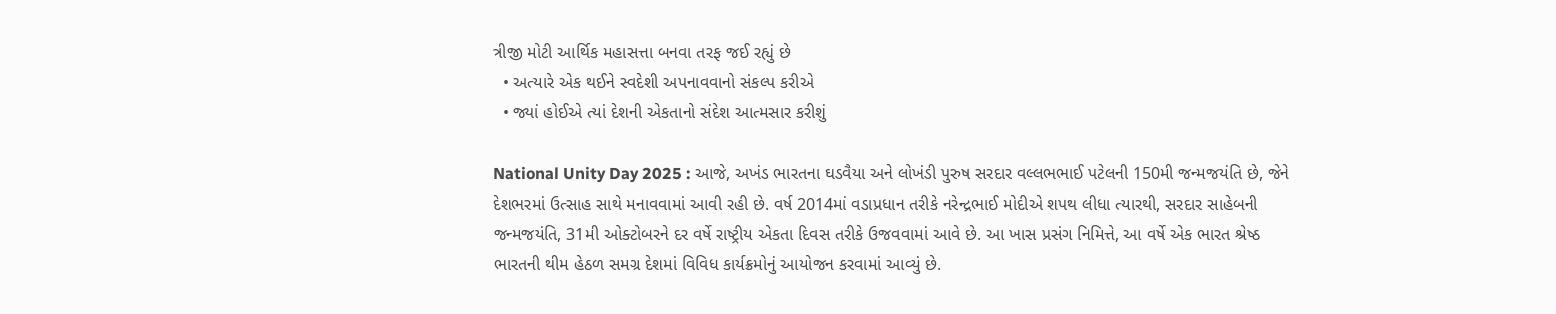ત્રીજી મોટી આર્થિક મહાસત્તા બનવા તરફ જઈ રહ્યું છે
  • અત્યારે એક થઈને સ્વદેશી અપનાવવાનો સંકલ્પ કરીએ
  • જ્યાં હોઈએ ત્યાં દેશની એકતાનો સંદેશ આત્મસાર કરીશું

National Unity Day 2025 : આજે, અખંડ ભારતના ઘડવૈયા અને લોખંડી પુરુષ સરદાર વલ્લભભાઈ પટેલની 150મી જન્મજયંતિ છે, જેને દેશભરમાં ઉત્સાહ સાથે મનાવવામાં આવી રહી છે. વર્ષ 2014માં વડાપ્રધાન તરીકે નરેન્દ્રભાઈ મોદીએ શપથ લીધા ત્યારથી, સરદાર સાહેબની જન્મજયંતિ, 31મી ઓક્ટોબરને દર વર્ષે રાષ્ટ્રીય એકતા દિવસ તરીકે ઉજવવામાં આવે છે. આ ખાસ પ્રસંગ નિમિત્તે, આ વર્ષે એક ભારત શ્રેષ્ઠ ભારતની થીમ હેઠળ સમગ્ર દેશમાં વિવિધ કાર્યક્રમોનું આયોજન કરવામાં આવ્યું છે.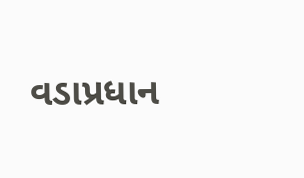વડાપ્રધાન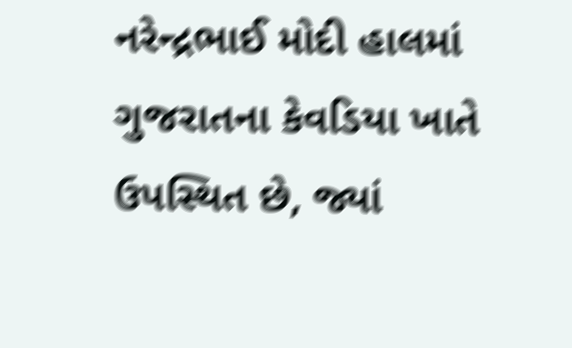નરેન્દ્રભાઈ મોદી હાલમાં ગુજરાતના કેવડિયા ખાતે ઉપસ્થિત છે, જ્યાં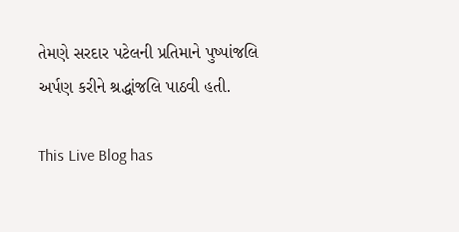તેમણે સરદાર પટેલની પ્રતિમાને પુષ્પાંજલિ અર્પણ કરીને શ્રદ્ધાંજલિ પાઠવી હતી.

This Live Blog has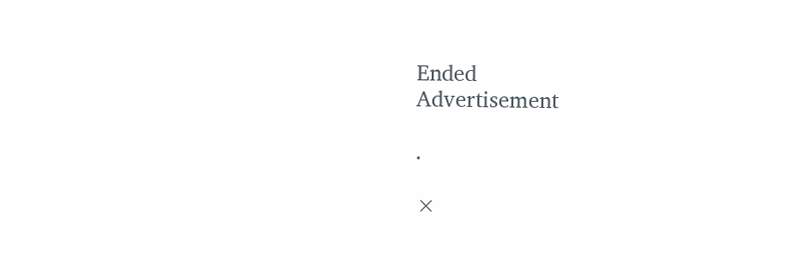Ended
Advertisement

.

×